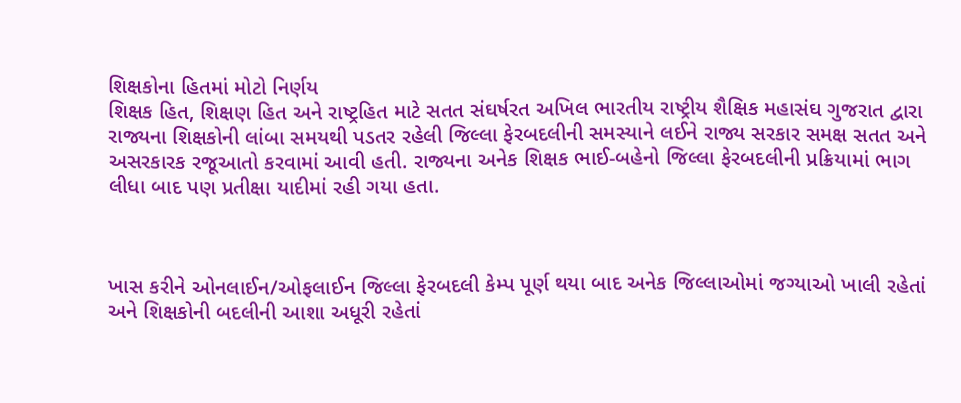શિક્ષકોના હિતમાં મોટો નિર્ણય
શિક્ષક હિત, શિક્ષણ હિત અને રાષ્ટ્રહિત માટે સતત સંઘર્ષરત અખિલ ભારતીય રાષ્ટ્રીય શૈક્ષિક મહાસંઘ ગુજરાત દ્વારા રાજ્યના શિક્ષકોની લાંબા સમયથી પડતર રહેલી જિલ્લા ફેરબદલીની સમસ્યાને લઈને રાજ્ય સરકાર સમક્ષ સતત અને અસરકારક રજૂઆતો કરવામાં આવી હતી. રાજ્યના અનેક શિક્ષક ભાઈ-બહેનો જિલ્લા ફેરબદલીની પ્રક્રિયામાં ભાગ લીધા બાદ પણ પ્રતીક્ષા યાદીમાં રહી ગયા હતા.



ખાસ કરીને ઓનલાઈન/ઓફલાઈન જિલ્લા ફેરબદલી કેમ્પ પૂર્ણ થયા બાદ અનેક જિલ્લાઓમાં જગ્યાઓ ખાલી રહેતાં અને શિક્ષકોની બદલીની આશા અધૂરી રહેતાં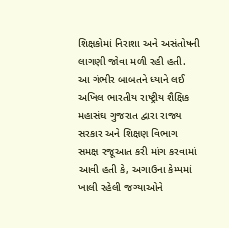શિક્ષકોમાં નિરાશા અને અસંતોષની લાગણી જોવા મળી રહી હતી.
આ ગંભીર બાબતને ધ્યાને લઈ અખિલ ભારતીય રાષ્ટ્રીય શૈક્ષિક મહાસંઘ ગુજરાત દ્વારા રાજ્ય સરકાર અને શિક્ષણ વિભાગ સમક્ષ રજૂઆત કરી માંગ કરવામાં આવી હતી કે, અગાઉના કેમ્પમાં ખાલી રહેલી જગ્યાઓને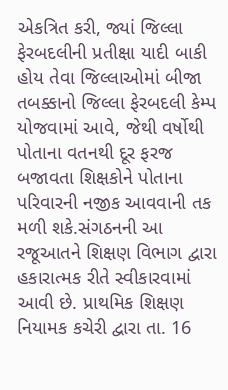એકત્રિત કરી, જ્યાં જિલ્લા ફેરબદલીની પ્રતીક્ષા યાદી બાકી હોય તેવા જિલ્લાઓમાં બીજા તબક્કાનો જિલ્લા ફેરબદલી કેમ્પ યોજવામાં આવે, જેથી વર્ષોથી પોતાના વતનથી દૂર ફરજ બજાવતા શિક્ષકોને પોતાના પરિવારની નજીક આવવાની તક મળી શકે.સંગઠનની આ રજૂઆતને શિક્ષણ વિભાગ દ્વારા હકારાત્મક રીતે સ્વીકારવામાં આવી છે. પ્રાથમિક શિક્ષણ નિયામક કચેરી દ્વારા તા. 16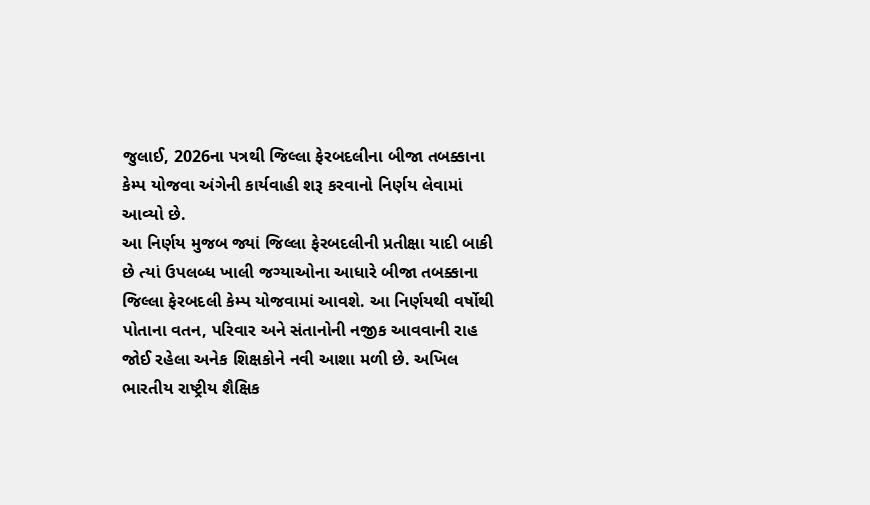જુલાઈ, 2026ના પત્રથી જિલ્લા ફેરબદલીના બીજા તબક્કાના કેમ્પ યોજવા અંગેની કાર્યવાહી શરૂ કરવાનો નિર્ણય લેવામાં આવ્યો છે.
આ નિર્ણય મુજબ જ્યાં જિલ્લા ફેરબદલીની પ્રતીક્ષા યાદી બાકી છે ત્યાં ઉપલબ્ધ ખાલી જગ્યાઓના આધારે બીજા તબક્કાના જિલ્લા ફેરબદલી કેમ્પ યોજવામાં આવશે. આ નિર્ણયથી વર્ષોથી પોતાના વતન, પરિવાર અને સંતાનોની નજીક આવવાની રાહ જોઈ રહેલા અનેક શિક્ષકોને નવી આશા મળી છે. અખિલ ભારતીય રાષ્ટ્રીય શૈક્ષિક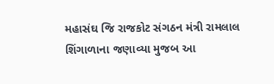મહાસંઘ જિ રાજકોટ સંગઠન મંત્રી રામલાલ શિંગાળાના જણાવ્યા મુજબ આ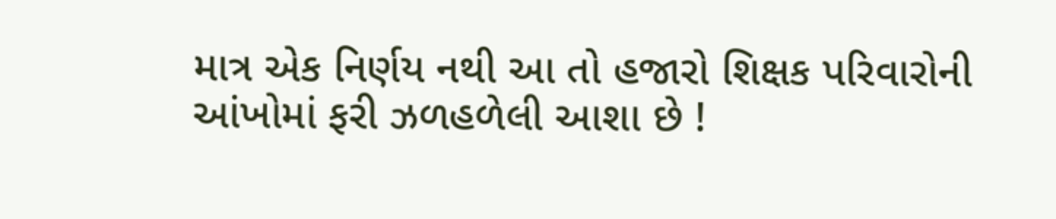માત્ર એક નિર્ણય નથી આ તો હજારો શિક્ષક પરિવારોની આંખોમાં ફરી ઝળહળેલી આશા છે !